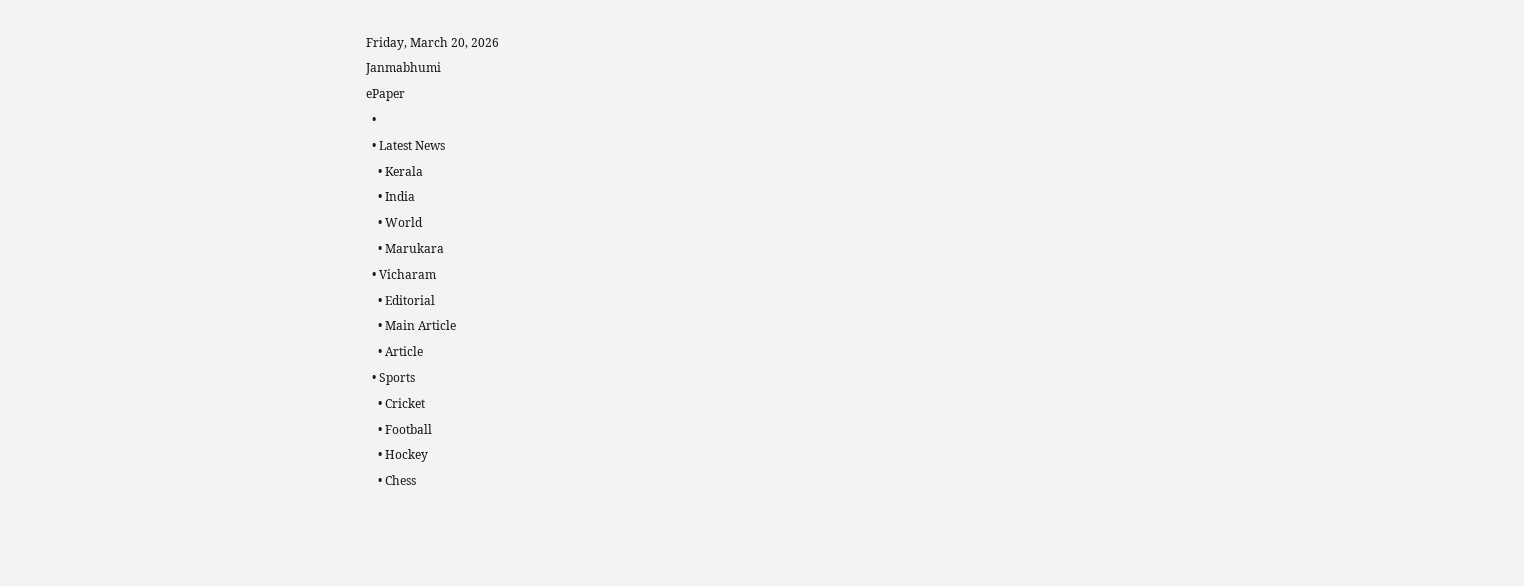Friday, March 20, 2026
Janmabhumi
ePaper
  •
  • Latest News
    • Kerala
    • India
    • World
    • Marukara
  • Vicharam
    • Editorial
    • Main Article
    • Article
  • Sports
    • Cricket
    • Football
    • Hockey
    • Chess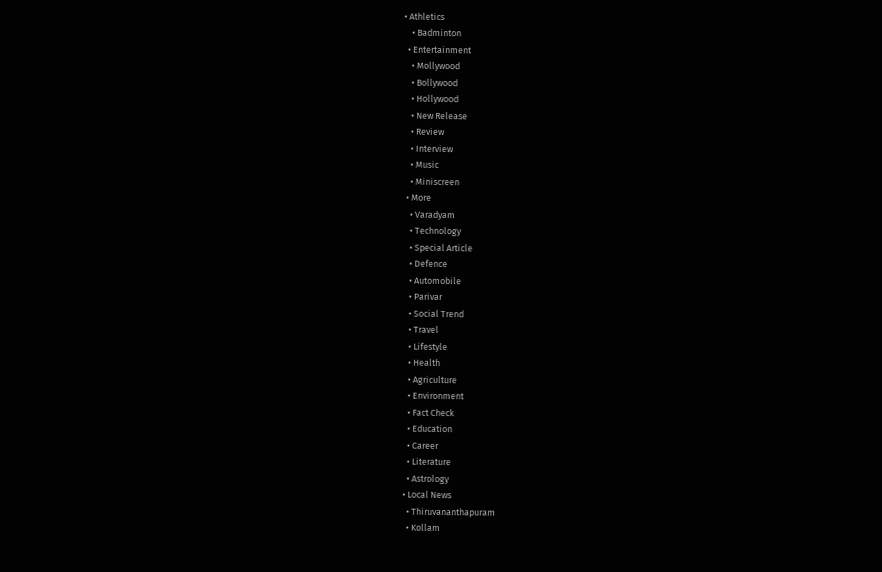• Athletics
    • Badminton
  • Entertainment
    • Mollywood
    • Bollywood
    • Hollywood
    • New Release
    • Review
    • Interview
    • Music
    • Miniscreen
  • More
    • Varadyam
    • Technology
    • Special Article
    • Defence
    • Automobile
    • Parivar
    • Social Trend
    • Travel
    • Lifestyle
    • Health
    • Agriculture
    • Environment
    • Fact Check
    • Education
    • Career
    • Literature
    • Astrology
  • Local News
    • Thiruvananthapuram
    • Kollam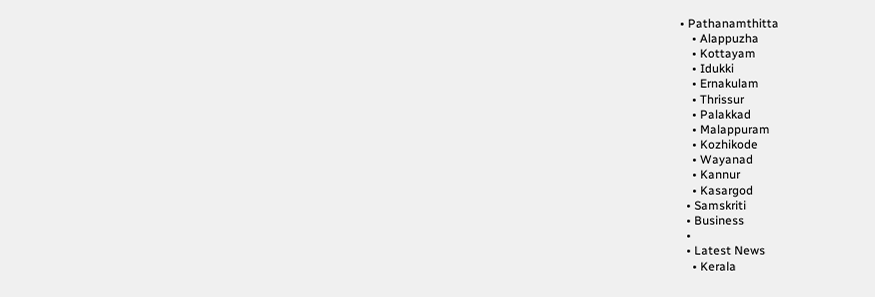• Pathanamthitta
    • Alappuzha
    • Kottayam
    • Idukki
    • Ernakulam
    • Thrissur
    • Palakkad
    • Malappuram
    • Kozhikode
    • Wayanad
    • Kannur
    • Kasargod
  • Samskriti
  • Business
  •
  • Latest News
    • Kerala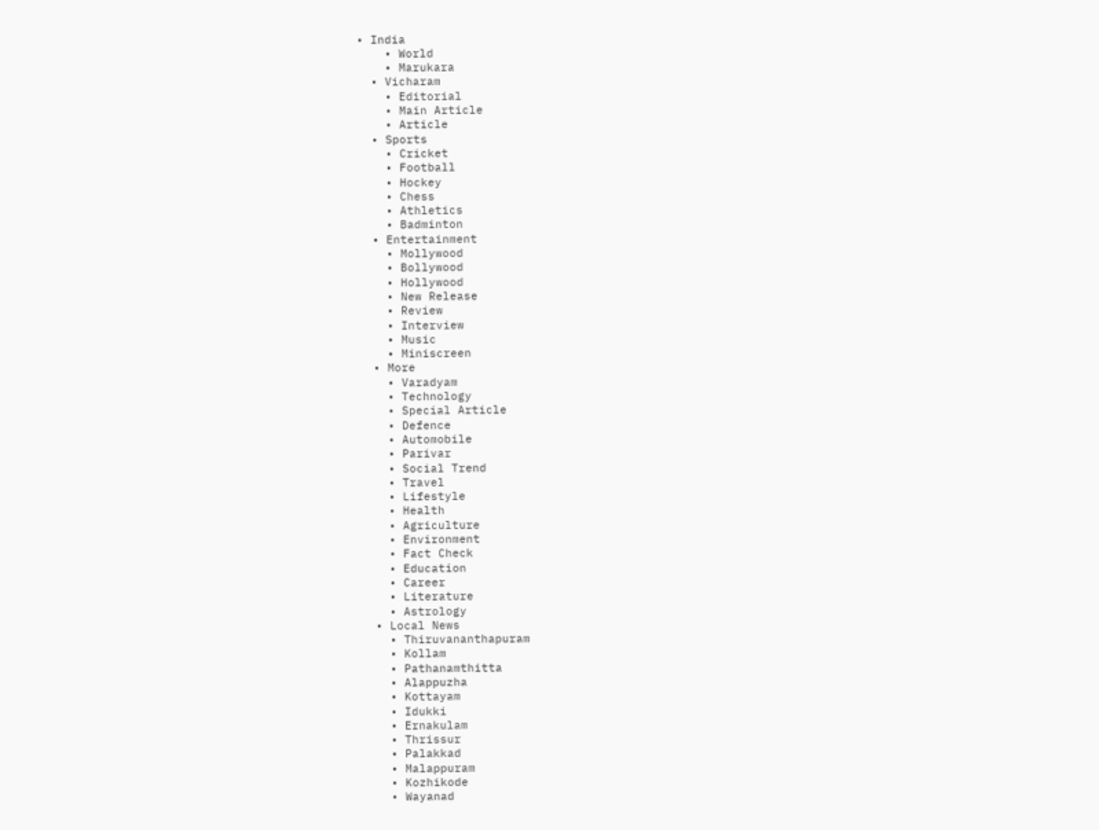• India
    • World
    • Marukara
  • Vicharam
    • Editorial
    • Main Article
    • Article
  • Sports
    • Cricket
    • Football
    • Hockey
    • Chess
    • Athletics
    • Badminton
  • Entertainment
    • Mollywood
    • Bollywood
    • Hollywood
    • New Release
    • Review
    • Interview
    • Music
    • Miniscreen
  • More
    • Varadyam
    • Technology
    • Special Article
    • Defence
    • Automobile
    • Parivar
    • Social Trend
    • Travel
    • Lifestyle
    • Health
    • Agriculture
    • Environment
    • Fact Check
    • Education
    • Career
    • Literature
    • Astrology
  • Local News
    • Thiruvananthapuram
    • Kollam
    • Pathanamthitta
    • Alappuzha
    • Kottayam
    • Idukki
    • Ernakulam
    • Thrissur
    • Palakkad
    • Malappuram
    • Kozhikode
    • Wayanad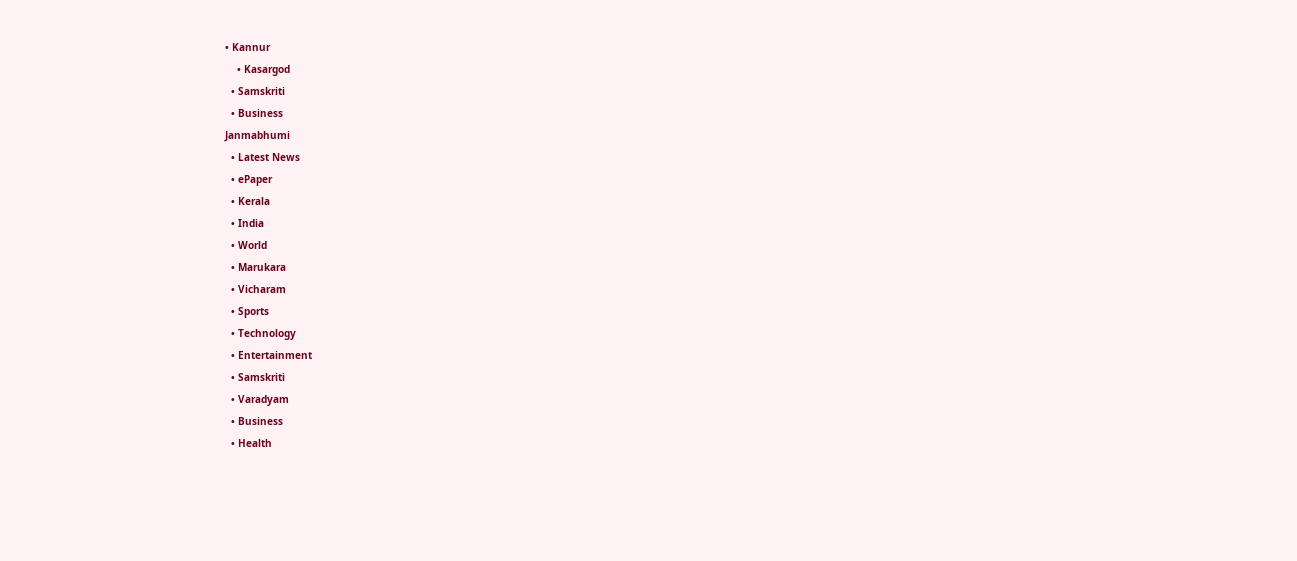• Kannur
    • Kasargod
  • Samskriti
  • Business
Janmabhumi
  • Latest News
  • ePaper
  • Kerala
  • India
  • World
  • Marukara
  • Vicharam
  • Sports
  • Technology
  • Entertainment
  • Samskriti
  • Varadyam
  • Business
  • Health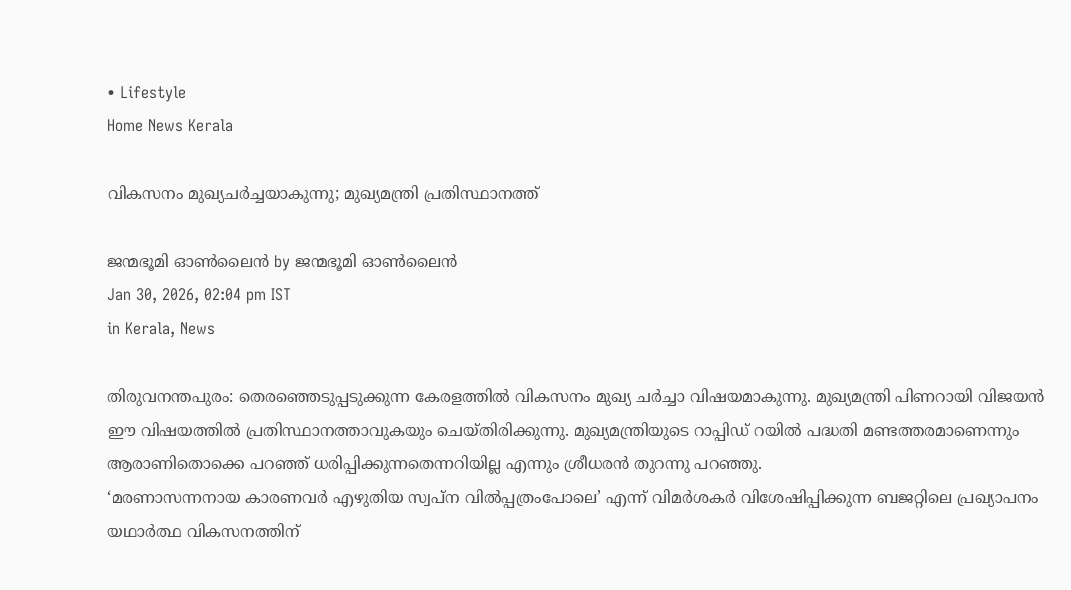• Lifestyle
Home News Kerala

വികസനം മുഖ്യചർച്ചയാകുന്നു; മുഖ്യമന്ത്രി പ്രതിസ്ഥാനത്ത്

ജന്മഭൂമി ഓണ്‍ലൈന്‍ by ജന്മഭൂമി ഓണ്‍ലൈന്‍
Jan 30, 2026, 02:04 pm IST
in Kerala, News

തിരുവനന്തപുരം: തെരഞ്ഞെടുപ്പടുക്കുന്ന കേരളത്തിൽ വികസനം മുഖ്യ ചർച്ചാ വിഷയമാകുന്നു. മുഖ്യമന്ത്രി പിണറായി വിജയൻ ഈ വിഷയത്തിൽ പ്രതിസ്ഥാനത്താവുകയും ചെയ്തിരിക്കുന്നു. മുഖ്യമന്ത്രിയുടെ റാപ്പിഡ് റയിൽ പദ്ധതി മണ്ടത്തരമാണെന്നും ആരാണിതൊക്കെ പറഞ്ഞ് ധരിപ്പിക്കുന്നതെന്നറിയില്ല എന്നും ശ്രീധരൻ തുറന്നു പറഞ്ഞു.
‘മരണാസന്നനായ കാരണവർ എഴുതിയ സ്വപ്ന വിൽപ്പത്രംപോലെ’ എന്ന് വിമർശകർ വിശേഷിപ്പിക്കുന്ന ബജറ്റിലെ പ്രഖ്യാപനം യഥാർത്ഥ വികസനത്തിന്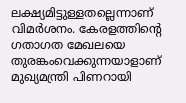ലക്ഷ്യമിട്ടുള്ളതല്ലെന്നാണ് വിമർശനം. കേരളത്തിന്റെ ഗതാഗത മേഖലയെ തുരങ്കംവെക്കുന്നയാളാണ് മുഖ്യമന്ത്രി പിണറായി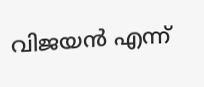വിജയൻ എന്ന്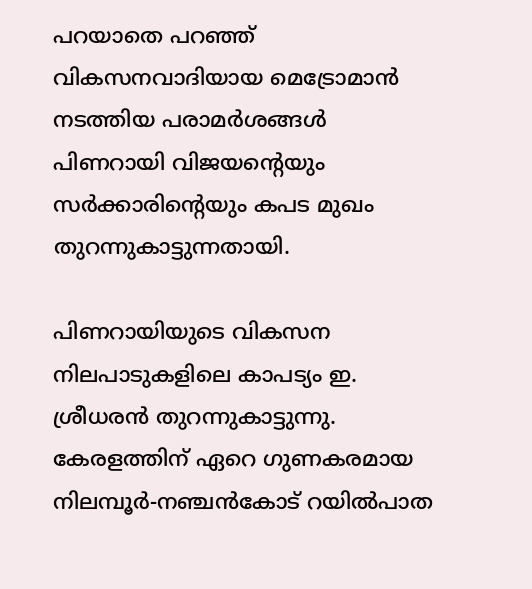പറയാതെ പറഞ്ഞ് വികസനവാദിയായ മെട്രോമാൻ നടത്തിയ പരാമർശങ്ങൾ പിണറായി വിജയന്റെയും സർക്കാരിന്റെയും കപട മുഖം തുറന്നുകാട്ടുന്നതായി.

പിണറായിയുടെ വികസന നിലപാടുകളിലെ കാപട്യം ഇ. ശ്രീധരൻ തുറന്നുകാട്ടുന്നു. കേരളത്തിന് ഏറെ ഗുണകരമായ നിലമ്പൂർ-നഞ്ചൻകോട് റയിൽപാത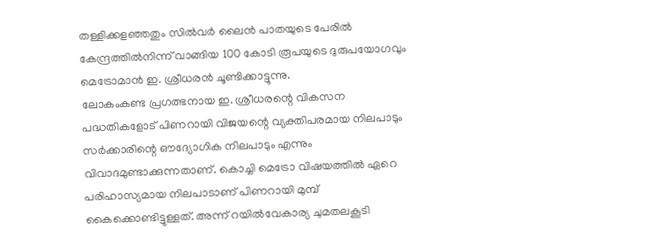തള്ളിക്കളഞ്ഞതും സിൽവർ ലൈൻ പാതയുടെ പേരിൽ കേന്ദ്രത്തിൽനിന്ന് വാങ്ങിയ 100 കോടി രൂപയുടെ ദുരുപയോഗവും മെട്രോമാൻ ഇ. ശ്രീധരൻ ചൂണ്ടിക്കാട്ടുന്നു.
ലോകംകണ്ട പ്രഗത്ഭനായ ഇ. ശ്രീധരന്റെ വികസന പദ്ധതികളോട് പിണറായി വിജയന്റെ വ്യക്തിപരമായ നിലപാടും സർക്കാരിന്റെ ഔദ്യോഗിക നിലപാടും എന്നും വിവാദമുണ്ടാക്കുന്നതാണ്. കൊച്ചി മെട്രോ വിഷയത്തിൽ ഏറെ പരിഹാസ്യമായ നിലപാടാണ് പിണറായി മുമ്പ് കൈക്കൊണ്ടിട്ടുള്ളത്. അന്ന് റയിൽവേകാര്യ ചുമതലകൂടി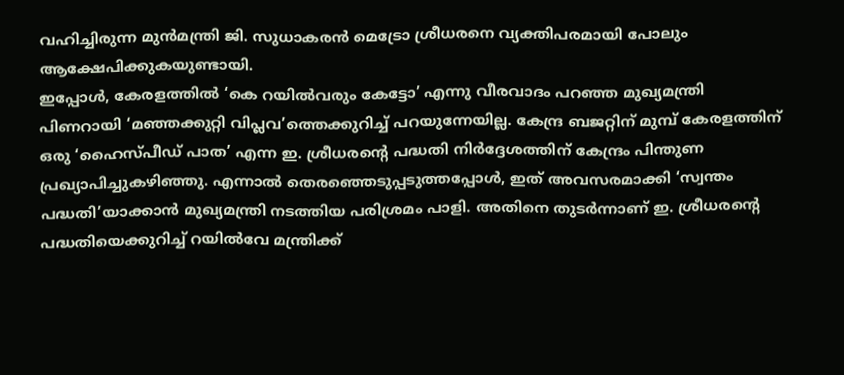വഹിച്ചിരുന്ന മുൻമന്ത്രി ജി. സുധാകരൻ മെട്രോ ശ്രീധരനെ വ്യക്തിപരമായി പോലും ആക്ഷേപിക്കുകയുണ്ടായി.
ഇപ്പോൾ, കേരളത്തിൽ ‘കെ റയിൽവരും കേട്ടോ’ എന്നു വീരവാദം പറഞ്ഞ മുഖ്യമന്ത്രി പിണറായി ‘മഞ്ഞക്കുറ്റി വിപ്ലവ’ത്തെക്കുറിച്ച് പറയുന്നേയില്ല. കേന്ദ്ര ബജറ്റിന് മുമ്പ് കേരളത്തിന് ഒരു ‘ഹൈസ്പീഡ് പാത’ എന്ന ഇ. ശ്രീധരന്റെ പദ്ധതി നിർദ്ദേശത്തിന് കേന്ദ്രം പിന്തുണ പ്രഖ്യാപിച്ചുകഴിഞ്ഞു. എന്നാൽ തെരഞ്ഞെടുപ്പടുത്തപ്പോൾ, ഇത് അവസരമാക്കി ‘സ്വന്തം പദ്ധതി’യാക്കാൻ മുഖ്യമന്ത്രി നടത്തിയ പരിശ്രമം പാളി. അതിനെ തുടർന്നാണ് ഇ. ശ്രീധരന്റെ പദ്ധതിയെക്കുറിച്ച് റയിൽവേ മന്ത്രിക്ക്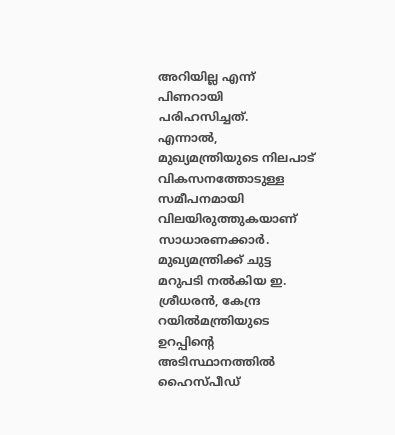അറിയില്ല എന്ന് പിണറായി പരിഹസിച്ചത്.
എന്നാൽ, മുഖ്യമന്ത്രിയുടെ നിലപാട് വികസനത്തോടുള്ള സമീപനമായി വിലയിരുത്തുകയാണ് സാധാരണക്കാർ.
മുഖ്യമന്ത്രിക്ക് ചുട്ട മറുപടി നൽകിയ ഇ. ശ്രീധരൻ, കേന്ദ്ര റയിൽമന്ത്രിയുടെ ഉറപ്പിന്റെ അടിസ്ഥാനത്തിൽ ഹൈസ്പീഡ്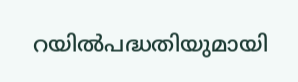റയിൽപദ്ധതിയുമായി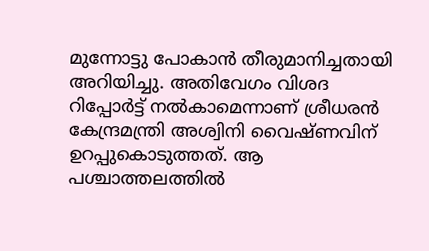മുന്നോട്ടു പോകാൻ തീരുമാനിച്ചതായി അറിയിച്ചു. അതിവേഗം വിശദ റിപ്പോർട്ട് നൽകാമെന്നാണ് ശ്രീധരൻ കേന്ദ്രമന്ത്രി അശ്വിനി വൈഷ്ണവിന് ഉറപ്പുകൊടുത്തത്. ആ പശ്ചാത്തലത്തിൽ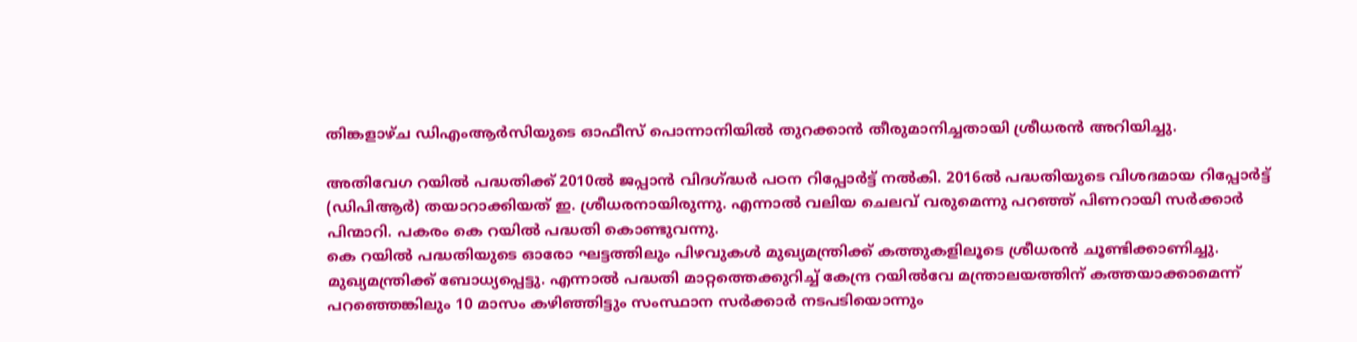തിങ്കളാഴ്ച ഡിഎംആർസിയുടെ ഓഫീസ് പൊന്നാനിയിൽ തുറക്കാൻ തീരുമാനിച്ചതായി ശ്രീധരൻ അറിയിച്ചു.

അതിവേഗ റയിൽ പദ്ധതിക്ക് 2010ൽ ജപ്പാൻ വിദഗ്‌ദ്ധർ പഠന റിപ്പോർട്ട് നൽകി. 2016ൽ പദ്ധതിയുടെ വിശദമായ റിപ്പോർട്ട് (ഡിപിആർ) തയാറാക്കിയത് ഇ. ശ്രീധരനായിരുന്നു. എന്നാൽ വലിയ ചെലവ് വരുമെന്നു പറഞ്ഞ് പിണറായി സർക്കാർ പിന്മാറി. പകരം കെ റയിൽ പദ്ധതി കൊണ്ടുവന്നു.
കെ റയിൽ പദ്ധതിയുടെ ഓരോ ഘട്ടത്തിലും പിഴവുകൾ മുഖ്യമന്ത്രിക്ക് കത്തുകളിലൂടെ ശ്രീധരൻ ചൂണ്ടിക്കാണിച്ചു. മുഖ്യമന്ത്രിക്ക് ബോധ്യപ്പെട്ടു. എന്നാൽ പദ്ധതി മാറ്റത്തെക്കുറിച്ച് കേന്ദ്ര റയിൽവേ മന്ത്രാലയത്തിന് കത്തയാക്കാമെന്ന് പറഞ്ഞെങ്കിലും 10 മാസം കഴിഞ്ഞിട്ടും സംസ്ഥാന സർക്കാർ നടപടിയൊന്നും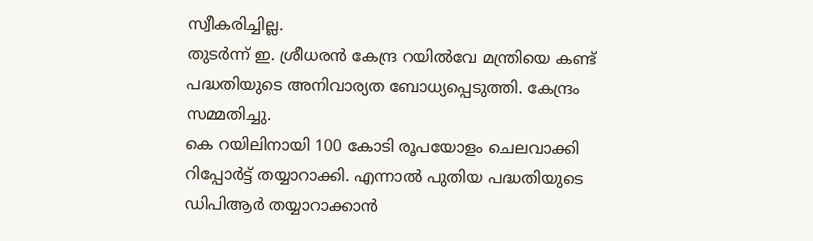സ്വീകരിച്ചില്ല.
തുടർന്ന് ഇ. ശ്രീധരൻ കേന്ദ്ര റയിൽവേ മന്ത്രിയെ കണ്ട് പദ്ധതിയുടെ അനിവാര്യത ബോധ്യപ്പെടുത്തി. കേന്ദ്രം സമ്മതിച്ചു.
കെ റയിലിനായി 100 കോടി രൂപയോളം ചെലവാക്കി റിപ്പോർട്ട് തയ്യാറാക്കി. എന്നാൽ പുതിയ പദ്ധതിയുടെ ഡിപിആർ തയ്യാറാക്കാൻ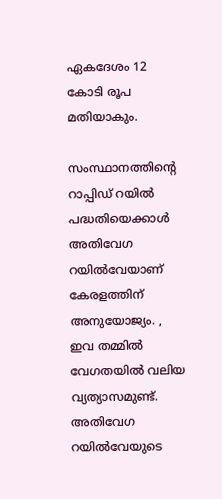ഏകദേശം 12 കോടി രൂപ മതിയാകും.

സംസ്ഥാനത്തിന്റെ റാപ്പിഡ് റയിൽ പദ്ധതിയെക്കാൾ അതിവേഗ റയിൽവേയാണ് കേരളത്തിന് അനുയോജ്യം. , ഇവ തമ്മിൽ വേഗതയിൽ വലിയ വ്യത്യാസമുണ്ട്. അതിവേഗ റയിൽവേയുടെ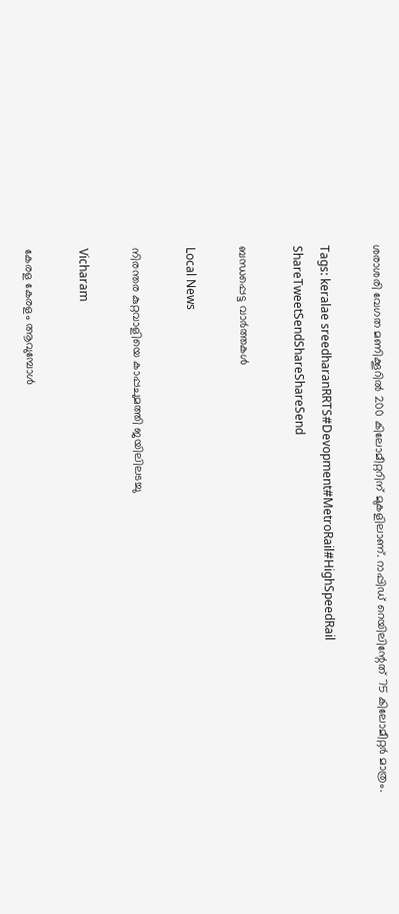ശരാശരി വേഗത മണിക്കൂറിൽ 200 കിലോമീറ്ററിന് മുകളിലാണ്. റാപ്പിഡ് റെയിലിന്റേത് 75 കിലോമീറ്റർ മാത്രം.

Tags: keralae sreedharanRRTS#Devopment#MetroRail#HighSpeedRail
ShareTweetSendShareShareSend

ബന്ധപ്പെട്ട വാര്‍ത്തകള്‍

Local News

നിരന്തര കുറ്റവാളിയെ കാപ്പചുമത്തി ജയിലിലടച്ചു

Vicharam

കേരള കേരളം ആവുമ്പോൾ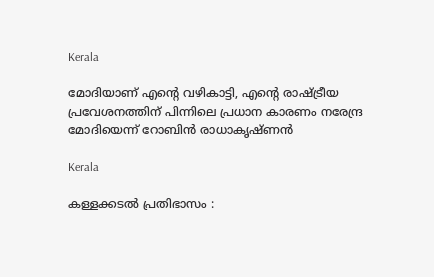Kerala

മോദിയാണ് എന്റെ വഴികാട്ടി, എന്റെ രാഷ്‌ട്രീയ പ്രവേശനത്തിന് പിന്നിലെ പ്രധാന കാരണം നരേന്ദ്ര മോദിയെന്ന് റോബിൻ രാധാകൃഷ്ണന്‍

Kerala

കള്ളക്കടൽ പ്രതിഭാസം :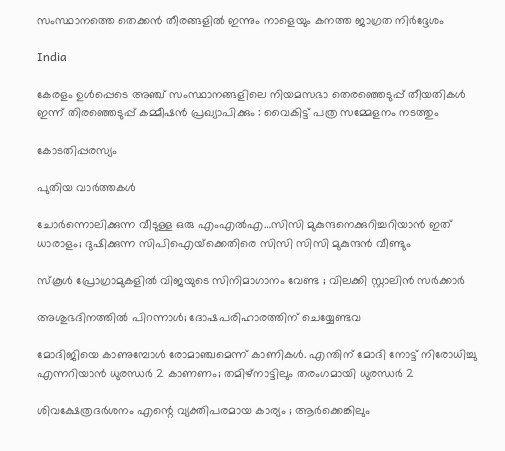സംസ്ഥാനത്തെ തെക്കൻ തീരങ്ങളിൽ ഇന്നും നാളെയും കനത്ത ജാഗ്രത നിർദ്ദേശം

India

കേരളം ഉൾപ്പെടെ അഞ്ച് സംസ്ഥാനങ്ങളിലെ നിയമസഭാ തെരഞ്ഞെടുപ്പ് തീയതികൾ ഇന്ന് തിരഞ്ഞെടുപ്പ് കമ്മീഷൻ പ്രഖ്യാപിക്കും : വൈകിട്ട് പത്ര സമ്മേളനം നടത്തും

കോടതിപ്പരസ്യം

പുതിയ വാര്‍ത്തകള്‍

ചോര്‍ന്നൊലിക്കുന്ന വീടുള്ള ഒരു എംഎല്‍എ…സിസി മുകുന്ദനെക്കുറിച്ചറിയാന്‍ ഇത് ധാരാളം; ദുഷിക്കുന്ന സിപിഐയ്‌ക്കെതിരെ സിസി സിസി മുകുന്ദന്‍ വീണ്ടും

സ്കൂൾ പ്രോഗ്രാമുകളിൽ വിജയുടെ സിനിമാഗാനം വേണ്ട ; വിലക്കി സ്റ്റാലിൻ സർക്കാർ

അശുഭദിനത്തിൽ പിറന്നാൾ; ദോഷപരിഹാരത്തിന് ചെയ്യേണ്ടവ

മോദിജിയെ കാണുമ്പോള്‍ രോമാഞ്ചമെന്ന് കാണികള്‍. എന്തിന് മോദി നോട്ട് നിരോധിച്ചു എന്നറിയാന്‍ ധുരന്ധര്‍ 2 കാണണം; തമിഴ്നാട്ടിലും തരംഗമായി ധുരന്ധര്‍ 2

ശിവക്ഷേത്രദർശനം എന്റെ വ്യക്തിപരമായ കാര്യം ; ആർക്കെങ്കിലും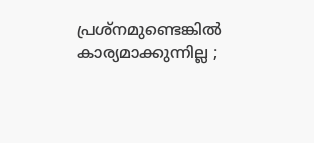പ്രശ്‌നമുണ്ടെങ്കിൽ കാര്യമാക്കുന്നില്ല ;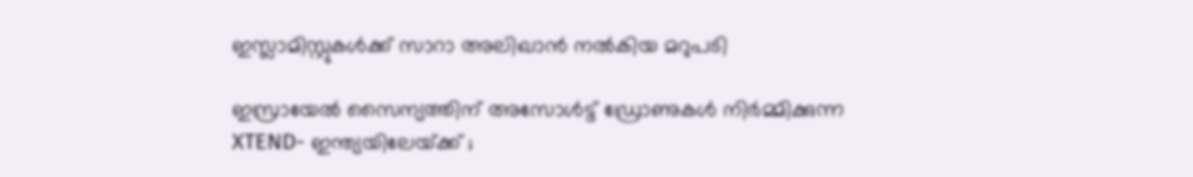ഇസ്ലാമിസ്റ്റുകൾക്ക് സാറാ അലിഖാൻ നൽകിയ മറുപടി

ഇസ്രായേൽ സൈന്യത്തിന് അസോൾട്ട് ഡ്രോണുകൾ നിർമ്മിക്കുന്ന XTEND- ഇന്ത്യയിലേയ്‌ക്ക് ;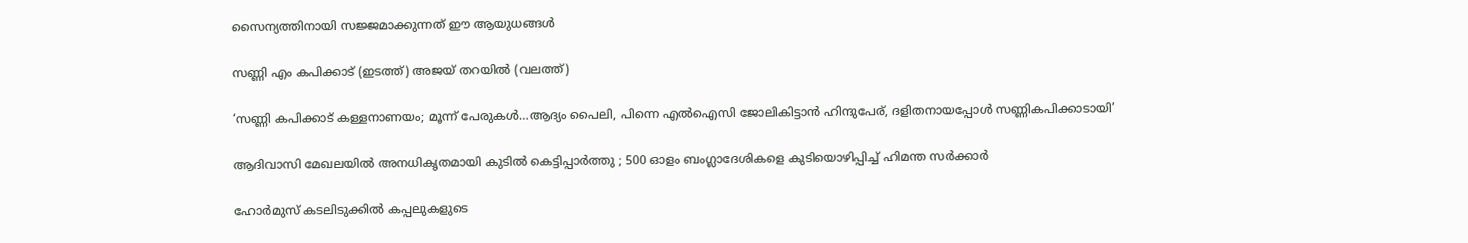സൈന്യത്തിനായി സജ്ജമാക്കുന്നത് ഈ ആയുധങ്ങൾ

സണ്ണി എം കപിക്കാട് (ഇടത്ത്) അജയ് തറയില്‍ (വലത്ത്)

‘സണ്ണി കപിക്കാട് കള്ളനാണയം; മൂന്ന് പേരുകള്‍…ആദ്യം പൈലി, പിന്നെ എല്‍ഐസി ജോലികിട്ടാന്‍ ഹിന്ദുപേര്, ദളിതനായപ്പോള്‍ സണ്ണികപിക്കാടായി’

ആദിവാസി മേഖലയിൽ അനധികൃതമായി കുടിൽ കെട്ടിപ്പാർത്തു ; 500 ഓളം ബംഗ്ലാദേശികളെ കുടിയൊഴിപ്പിച്ച് ഹിമന്ത സർക്കാർ

ഹോർമുസ് കടലിടുക്കിൽ കപ്പലുകളുടെ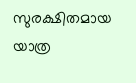സുരക്ഷിതമായ യാത്ര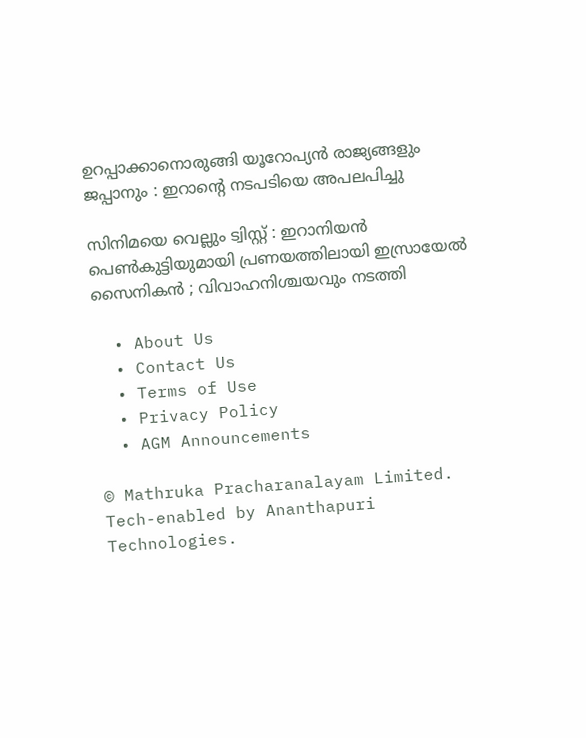ഉറപ്പാക്കാനൊരുങ്ങി യൂറോപ്യൻ രാജ്യങ്ങളും ജപ്പാനും : ഇറാന്റെ നടപടിയെ അപലപിച്ചു

സിനിമയെ വെല്ലും ട്വിസ്റ്റ് : ഇറാനിയൻ പെൺകുട്ടിയുമായി പ്രണയത്തിലായി ഇസ്രായേൽ സൈനികൻ ; വിവാഹനിശ്ചയവും നടത്തി

  • About Us
  • Contact Us
  • Terms of Use
  • Privacy Policy
  • AGM Announcements

© Mathruka Pracharanalayam Limited.
Tech-enabled by Ananthapuri Technologies.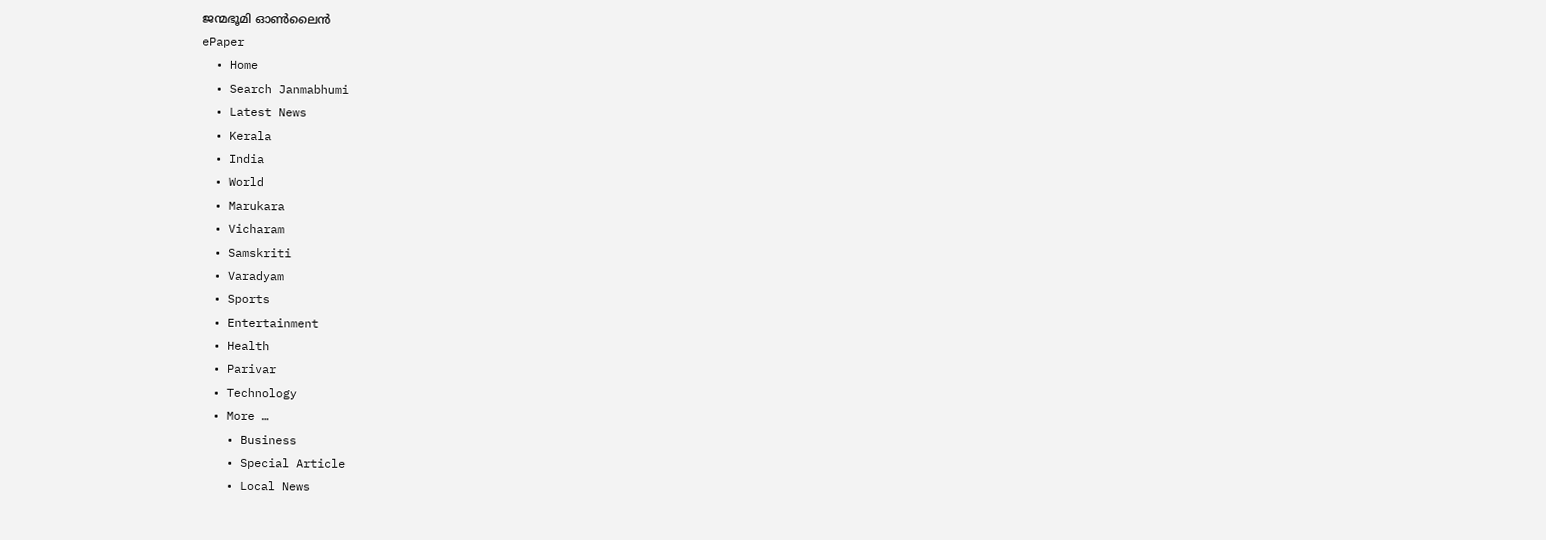ജന്മഭൂമി ഓണ്‍ലൈന്‍
ePaper
  • Home
  • Search Janmabhumi
  • Latest News
  • Kerala
  • India
  • World
  • Marukara
  • Vicharam
  • Samskriti
  • Varadyam
  • Sports
  • Entertainment
  • Health
  • Parivar
  • Technology
  • More …
    • Business
    • Special Article
    • Local News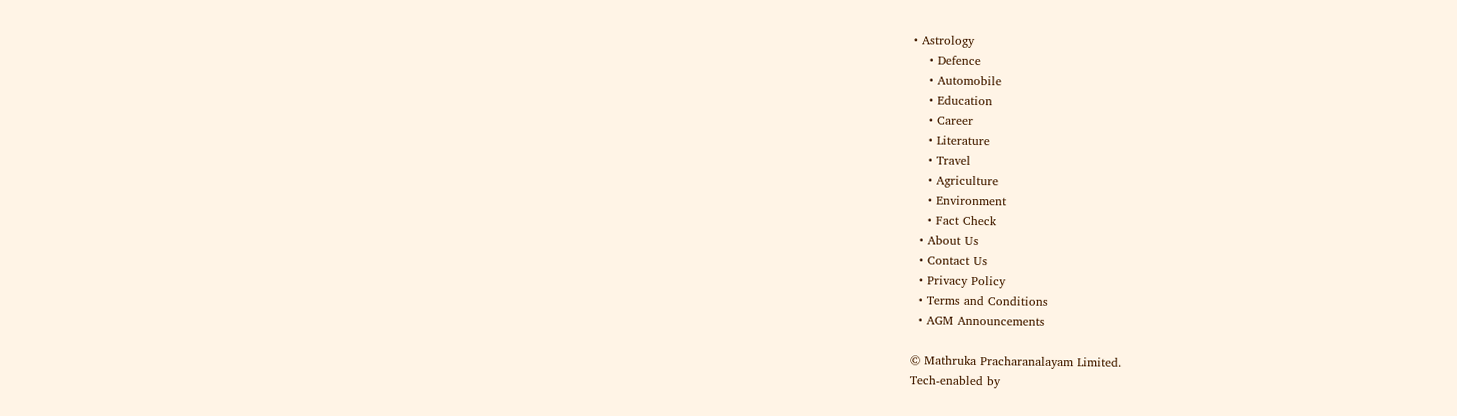• Astrology
    • Defence
    • Automobile
    • Education
    • Career
    • Literature
    • Travel
    • Agriculture
    • Environment
    • Fact Check
  • About Us
  • Contact Us
  • Privacy Policy
  • Terms and Conditions
  • AGM Announcements

© Mathruka Pracharanalayam Limited.
Tech-enabled by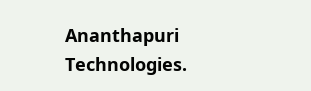Ananthapuri Technologies.